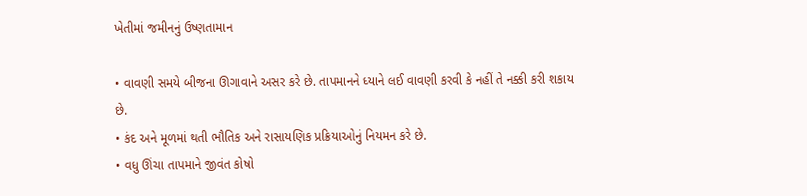ખેતીમાં જમીનનું ઉષ્ણતામાન

• વાવણી સમયે બીજના ઊગાવાને અસર કરે છે. તાપમાનને ધ્યાને લઈ વાવણી કરવી કે નહીં તે નક્કી કરી શકાય છે.
• કંદ અને મૂળમાં થતી ભૌતિક અને રાસાયણિક પ્રક્રિયાઓનું નિયમન કરે છે.
• વધુ ઊંચા તાપમાને જીવંત કોષો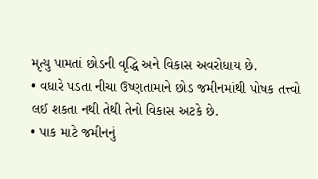મૃત્યુ પામતાં છોડની વૃદ્ધિ અને વિકાસ અવરોધાય છે.
• વધારે પડતા નીચા ઉષ્ણતામાને છોડ જમીનમાંથી પોષક તત્ત્વો લઈ શકતા નથી તેથી તેનો વિકાસ અટકે છે.
• પાક માટે જમીનનું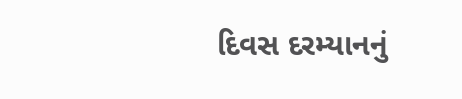દિવસ દરમ્યાનનું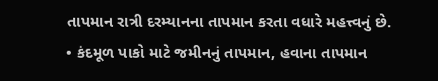તાપમાન રાત્રી દરમ્યાનના તાપમાન કરતા વધારે મહત્ત્વનું છે.
• કંદમૂળ પાકો માટે જમીનનું તાપમાન, હવાના તાપમાન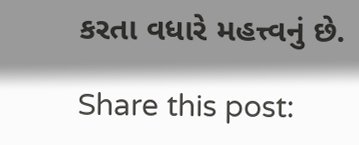કરતા વધારે મહત્ત્વનું છે.

Share this post: